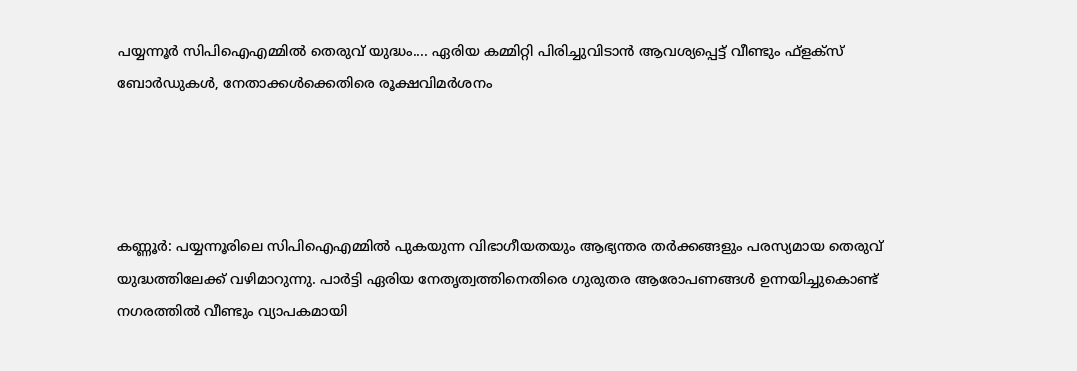പയ്യന്നൂർ സിപിഐഎമ്മിൽ തെരുവ് യുദ്ധം.... ഏരിയ കമ്മിറ്റി പിരിച്ചുവിടാൻ ആവശ്യപ്പെട്ട് വീണ്ടും ഫ്‌ളക്‌സ് ബോർഡുകൾ, നേതാക്കൾക്കെതിരെ രൂക്ഷവിമർശനം




കണ്ണൂർ: പയ്യന്നൂരിലെ സിപിഐഎമ്മിൽ പുകയുന്ന വിഭാഗീയതയും ആഭ്യന്തര തർക്കങ്ങളും പരസ്യമായ തെരുവ് യുദ്ധത്തിലേക്ക് വഴിമാറുന്നു. പാർട്ടി ഏരിയ നേതൃത്വത്തിനെതിരെ ഗുരുതര ആരോപണങ്ങൾ ഉന്നയിച്ചുകൊണ്ട് നഗരത്തിൽ വീണ്ടും വ്യാപകമായി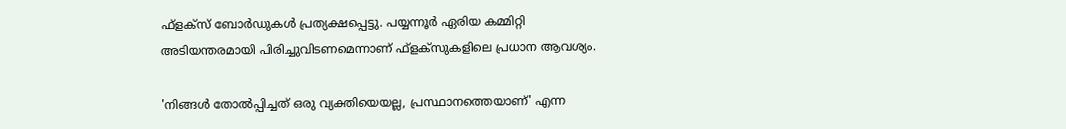ഫ്‌ളക്‌സ് ബോർഡുകൾ പ്രത്യക്ഷപ്പെട്ടു. പയ്യന്നൂർ ഏരിയ കമ്മിറ്റി അടിയന്തരമായി പിരിച്ചുവിടണമെന്നാണ് ഫ്‌ളക്‌സുകളിലെ പ്രധാന ആവശ്യം.

'നിങ്ങൾ തോൽപ്പിച്ചത് ഒരു വ്യക്തിയെയല്ല, പ്രസ്ഥാനത്തെയാണ്' എന്ന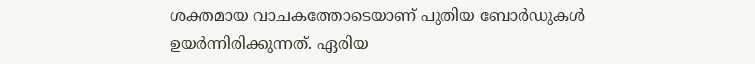ശക്തമായ വാചകത്തോടെയാണ് പുതിയ ബോർഡുകൾ ഉയർന്നിരിക്കുന്നത്. ഏരിയ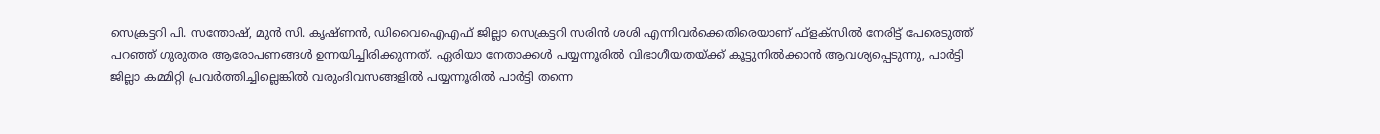സെക്രട്ടറി പി. സന്തോഷ്, മുൻ സി. കൃഷ്ണൻ, ഡിവൈഐഎഫ് ജില്ലാ സെക്രട്ടറി സരിൻ ശശി എന്നിവർക്കെതിരെയാണ് ഫ്‌ളക്‌സിൽ നേരിട്ട് പേരെടുത്ത് പറഞ്ഞ് ഗുരുതര ആരോപണങ്ങൾ ഉന്നയിച്ചിരിക്കുന്നത്. ഏരിയാ നേതാക്കൾ പയ്യന്നൂരിൽ വിഭാഗീയതയ്ക്ക് കൂട്ടുനിൽക്കാൻ ആവശ്യപ്പെടുന്നു, പാർട്ടി ജില്ലാ കമ്മിറ്റി പ്രവർത്തിച്ചില്ലെങ്കിൽ വരുംദിവസങ്ങളിൽ പയ്യന്നൂരിൽ പാർട്ടി തന്നെ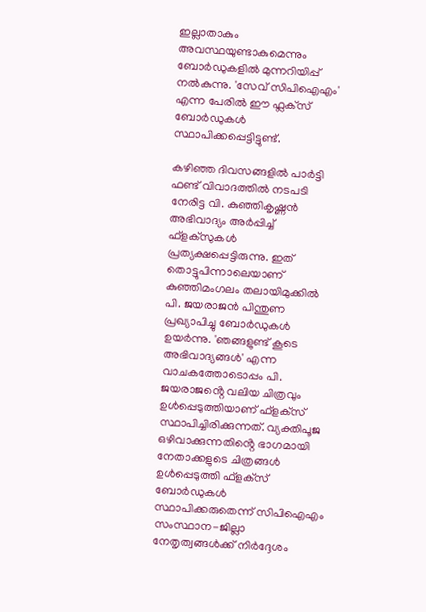ഇല്ലാതാകും അവസ്ഥയുണ്ടാകുമെന്നും ബോർഡുകളിൽ മുന്നറിയിപ്പ് നൽകുന്നു. 'സേവ് സിപിഐഎം' എന്ന പേരിൽ ഈ ഫ്ലക്‌സ് ബോർഡുകൾ സ്ഥാപിക്കപ്പെട്ടിട്ടുണ്ട്.

കഴിഞ്ഞ ദിവസങ്ങളിൽ പാർട്ടി ഫണ്ട് വിവാദത്തിൽ നടപടി നേരിട്ട വി. കുഞ്ഞികൃഷ്ണൻ അഭിവാദ്യം അർപ്പിച്ച് ഫ്‌ളക്‌സുകൾ പ്രത്യക്ഷപ്പെട്ടിരുന്നു. ഇത് തൊട്ടുപിന്നാലെയാണ് കുഞ്ഞിമംഗലം തലായിമുക്കിൽ പി. ജയരാജൻ പിന്തുണ പ്രഖ്യാപിച്ചു ബോർഡുകൾ ഉയർന്നു. 'ഞങ്ങളുണ്ട് കൂടെ അഭിവാദ്യങ്ങൾ' എന്ന വാചകത്തോടൊപ്പം പി. ജയരാജൻ്റെ വലിയ ചിത്രവും ഉൾപ്പെടുത്തിയാണ് ഫ്‌ളക്‌സ് സ്ഥാപിച്ചിരിക്കുന്നത്. വ്യക്തിപൂജ ഒഴിവാക്കുന്നതിൻ്റെ ഭാഗമായി നേതാക്കളുടെ ചിത്രങ്ങൾ ഉൾപ്പെടുത്തി ഫ്‌ളക്‌സ് ബോർഡുകൾ സ്ഥാപിക്കരുതെന്ന് സിപിഐഎം സംസ്ഥാന-ജില്ലാ നേതൃത്വങ്ങൾക്ക് നിർദ്ദേശം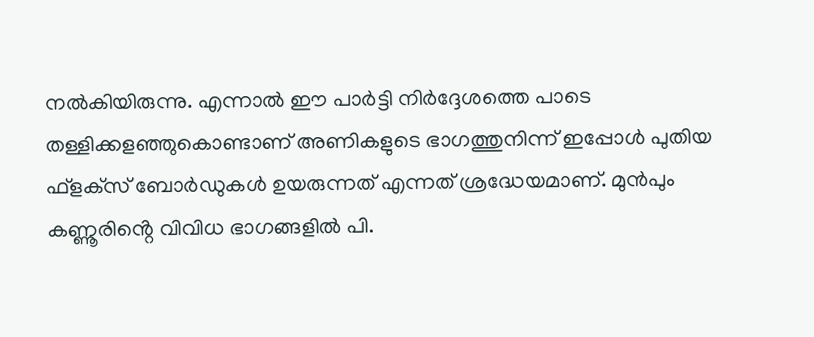നൽകിയിരുന്നു. എന്നാൽ ഈ പാർട്ടി നിർദ്ദേശത്തെ പാടെ തള്ളിക്കളഞ്ഞുകൊണ്ടാണ് അണികളുടെ ഭാഗത്തുനിന്ന് ഇപ്പോൾ പുതിയ ഫ്‌ളക്‌സ് ബോർഡുകൾ ഉയരുന്നത് എന്നത് ശ്രദ്ധേയമാണ്. മുൻപും കണ്ണൂരിൻ്റെ വിവിധ ഭാഗങ്ങളിൽ പി.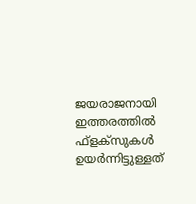ജയരാജനായി ഇത്തരത്തിൽ ഫ്‌ളക്‌സുകൾ ഉയർന്നിട്ടുള്ളത്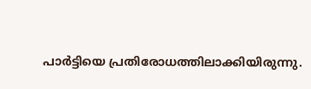പാർട്ടിയെ പ്രതിരോധത്തിലാക്കിയിരുന്നു.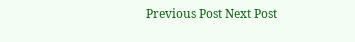Previous Post Next Post